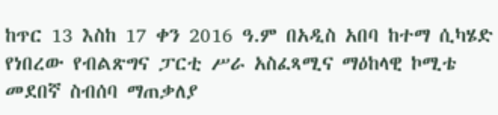ከጥር 13 እስከ 17 ቀን 2016 ዓ.ም በአዲስ አበባ ከተማ ሲካሄድ የነበረው የብልጽግና ፓርቲ ሥራ አስፈጻሚና ማዕከላዊ ኮሚቴ መደበኛ ስብሰባ ማጠቃለያ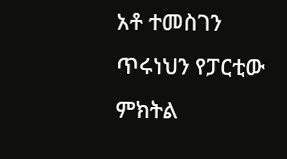አቶ ተመስገን ጥሩነህን የፓርቲው ምክትል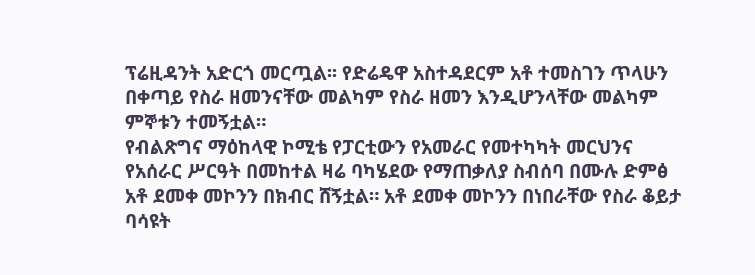ፕሬዚዳንት አድርጎ መርጧል፡፡ የድሬዴዋ አስተዳደርም አቶ ተመስገን ጥላሁን በቀጣይ የስራ ዘመንናቸው መልካም የስራ ዘመን እንዲሆንላቸው መልካም ምኞቱን ተመኝቷል።
የብልጽግና ማዕከላዊ ኮሚቴ የፓርቲውን የአመራር የመተካካት መርህንና የአሰራር ሥርዓት በመከተል ዛሬ ባካሄደው የማጠቃለያ ስብሰባ በሙሉ ድምፅ አቶ ደመቀ መኮንን በክብር ሸኝቷል። አቶ ደመቀ መኮንን በነበራቸው የስራ ቆይታ ባሳዩት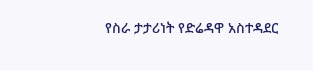የስራ ታታሪነት የድሬዳዋ አስተዳደር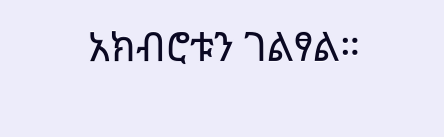አክብሮቱን ገልፃል።